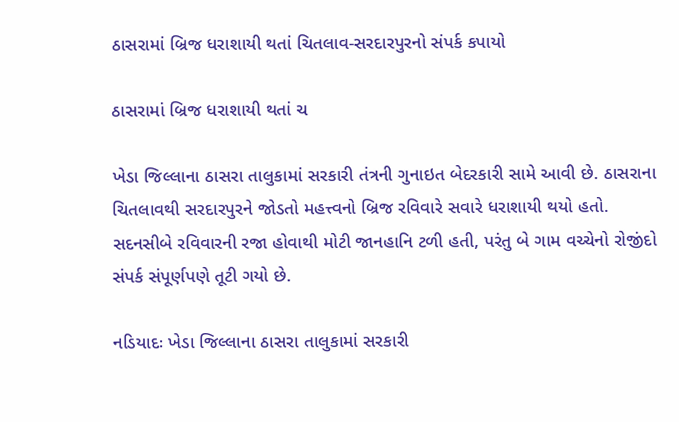ઠાસરામાં બ્રિજ ધરાશાયી થતાં ચિતલાવ-સરદારપુરનો સંપર્ક કપાયો

ઠાસરામાં બ્રિજ ધરાશાયી થતાં ચ

ખેડા જિલ્લાના ઠાસરા તાલુકામાં સરકારી તંત્રની ગુનાઇત બેદરકારી સામે આવી છે. ઠાસરાના ચિતલાવથી સરદારપુરને જોડતો મહત્ત્વનો બ્રિજ રવિવારે સવારે ધરાશાયી થયો હતો. સદનસીબે રવિવારની રજા હોવાથી મોટી જાનહાનિ ટળી હતી, પરંતુ બે ગામ વચ્ચેનો રોજીંદો સંપર્ક સંપૂર્ણપણે તૂટી ગયો છે.

નડિયાદઃ ખેડા જિલ્લાના ઠાસરા તાલુકામાં સરકારી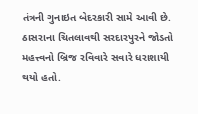તંત્રની ગુનાઇત બેદરકારી સામે આવી છે. ઠાસરાના ચિતલાવથી સરદારપુરને જોડતો મહત્ત્વનો બ્રિજ રવિવારે સવારે ધરાશાયી થયો હતો.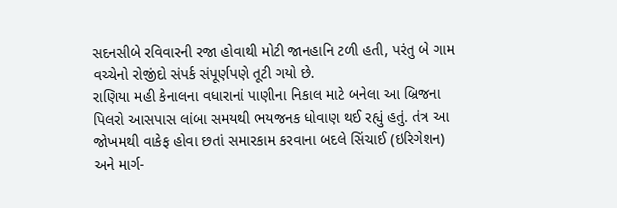સદનસીબે રવિવારની રજા હોવાથી મોટી જાનહાનિ ટળી હતી, પરંતુ બે ગામ વચ્ચેનો રોજીંદો સંપર્ક સંપૂર્ણપણે તૂટી ગયો છે.
રાણિયા મહી કેનાલના વધારાનાં પાણીના નિકાલ માટે બનેલા આ બ્રિજના પિલરો આસપાસ લાંબા સમયથી ભયજનક ધોવાણ થઈ રહ્યું હતું. તંત્ર આ જોખમથી વાકેફ હોવા છતાં સમારકામ કરવાના બદલે સિંચાઈ (ઇરિગેશન) અને માર્ગ-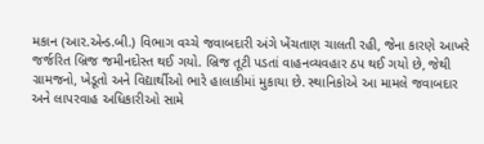મકાન (આર.એન્ડ.બી.) વિભાગ વચ્ચે જવાબદારી અંગે ખેંચતાણ ચાલતી રહી, જેના કારણે આખરે જર્જરિત બ્રિજ જમીનદોસ્ત થઈ ગયો. બ્રિજ તૂટી પડતાં વાહનવ્યવહાર ઠપ થઈ ગયો છે, જેથી ગ્રામજનો, ખેડૂતો અને વિદ્યાર્થીઓ ભારે હાલાકીમાં મુકાયા છે. સ્થાનિકોએ આ મામલે જવાબદાર અને લાપરવાહ અધિકારીઓ સામે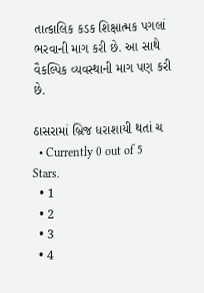તાત્કાલિક કડક શિક્ષાત્મક પગલાં ભરવાની માગ કરી છે. આ સાથે વૈકલ્પિક વ્યવસ્થાની માગ પણ કરી છે.

ઠાસરામાં બ્રિજ ધરાશાયી થતાં ચ
  • Currently 0 out of 5 Stars.
  • 1
  • 2
  • 3
  • 4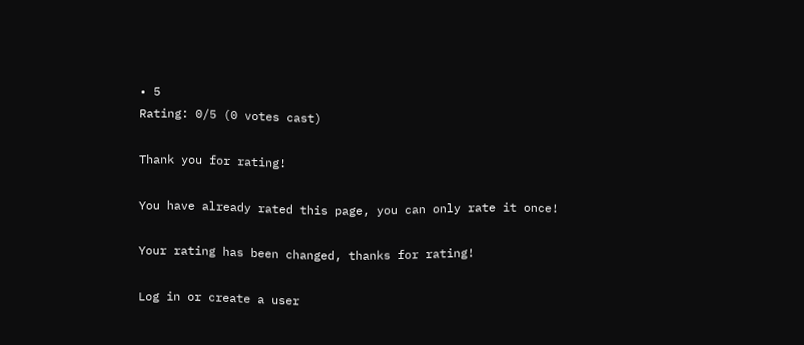• 5
Rating: 0/5 (0 votes cast)

Thank you for rating!

You have already rated this page, you can only rate it once!

Your rating has been changed, thanks for rating!

Log in or create a user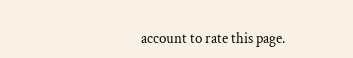account to rate this page.